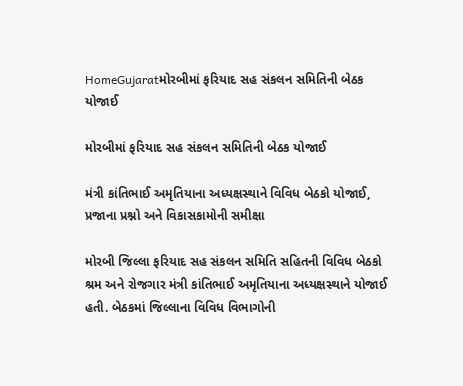HomeGujaratમોરબીમાં ફરિયાદ સહ સંકલન સમિતિની બેઠક યોજાઈ

મોરબીમાં ફરિયાદ સહ સંકલન સમિતિની બેઠક યોજાઈ

મંત્રી કાંતિભાઈ અમૃતિયાના અધ્યક્ષસ્થાને વિવિધ બેઠકો યોજાઈ, પ્રજાના પ્રશ્નો અને વિકાસકામોની સમીક્ષા

મોરબી જિલ્લા ફરિયાદ સહ સંકલન સમિતિ સહિતની વિવિધ બેઠકો શ્રમ અને રોજગાર મંત્રી કાંતિભાઈ અમૃતિયાના અધ્યક્ષસ્થાને યોજાઈ હતી. બેઠકમાં જિલ્લાના વિવિધ વિભાગોની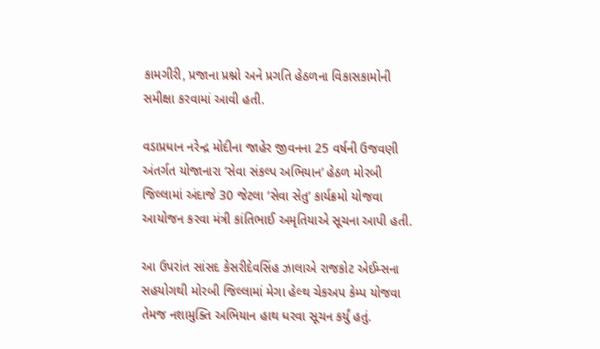કામગીરી, પ્રજાના પ્રશ્નો અને પ્રગતિ હેઠળના વિકાસકામોની સમીક્ષા કરવામાં આવી હતી.

વડાપ્રધાન નરેન્દ્ર મોદીના જાહેર જીવનના 25 વર્ષની ઉજવણી અંતર્ગત યોજાનારા ‘સેવા સંકલ્પ અભિયાન’ હેઠળ મોરબી જિલ્લામાં અંદાજે 30 જેટલા ‘સેવા સેતુ’ કાર્યક્રમો યોજવા આયોજન કરવા મંત્રી કાંતિભાઈ અમૃતિયાએ સૂચના આપી હતી.

આ ઉપરાંત સાંસદ કેસરીદેવસિંહ ઝાલાએ રાજકોટ એઈમ્સના સહયોગથી મોરબી જિલ્લામાં મેગા હેલ્થ ચેકઅપ કેમ્પ યોજવા તેમજ નશામુક્તિ અભિયાન હાથ ધરવા સૂચન કર્યું હતું.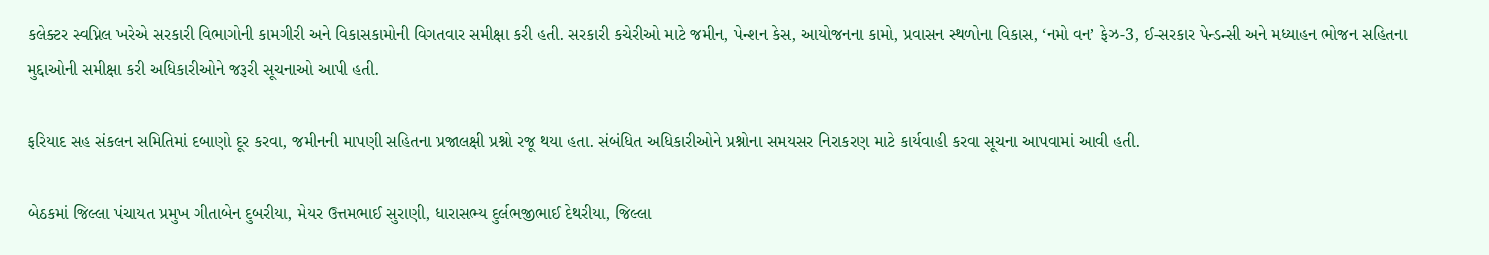કલેક્ટર સ્વપ્નિલ ખરેએ સરકારી વિભાગોની કામગીરી અને વિકાસકામોની વિગતવાર સમીક્ષા કરી હતી. સરકારી કચેરીઓ માટે જમીન, પેન્શન કેસ, આયોજનના કામો, પ્રવાસન સ્થળોના વિકાસ, ‘નમો વન’ ફેઝ-3, ઈ-સરકાર પેન્ડન્સી અને મધ્યાહન ભોજન સહિતના મુદ્દાઓની સમીક્ષા કરી અધિકારીઓને જરૂરી સૂચનાઓ આપી હતી.

ફરિયાદ સહ સંકલન સમિતિમાં દબાણો દૂર કરવા, જમીનની માપણી સહિતના પ્રજાલક્ષી પ્રશ્નો રજૂ થયા હતા. સંબંધિત અધિકારીઓને પ્રશ્નોના સમયસર નિરાકરણ માટે કાર્યવાહી કરવા સૂચના આપવામાં આવી હતી.

બેઠકમાં જિલ્લા પંચાયત પ્રમુખ ગીતાબેન દુબરીયા, મેયર ઉત્તમભાઈ સુરાણી, ધારાસભ્ય દુર્લભજીભાઈ દેથરીયા, જિલ્લા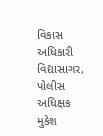વિકાસ અધિકારી વિદ્યાસાગર, પોલીસ અધિક્ષક મુકેશ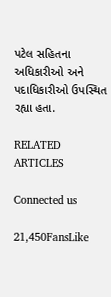પટેલ સહિતના અધિકારીઓ અને પદાધિકારીઓ ઉપસ્થિત રહ્યા હતા.

RELATED ARTICLES

Connected us

21,450FansLike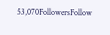53,070FollowersFollow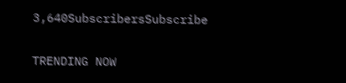3,640SubscribersSubscribe

TRENDING NOW